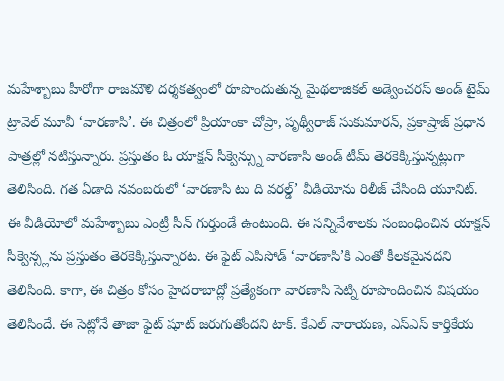మహేశ్బాబు హీరోగా రాజమౌళి దర్శకత్వంలో రూపొందుతున్న మైథలాజికల్ అడ్వెంచరస్ అండ్ టైమ్ ట్రావెల్ మూవీ ‘వారణాసి’. ఈ చిత్రంలో ప్రియాంకా చోప్రా, పృథ్వీరాజ్ సుకుమారన్, ప్రకాష్రాజ్ ప్రధాన పాత్రల్లో నటిస్తున్నారు. ప్రస్తుతం ఓ యాక్షన్ సీక్వెన్స్ను వారణాసి అండ్ టీమ్ తెరకెక్కిస్తున్నట్లుగా తెలిసింది. గత ఏడాది నవంబరులో ‘వారణాసి టు ది వరల్డ్’ వీడియోను రిలీజ్ చేసింది యూనిట్.
ఈ వీడియోలో మహేశ్బాబు ఎంట్రీ సీన్ గుర్తుండే ఉంటుంది. ఈ సన్నివేశాలకు సంబంధించిన యాక్షన్ సీక్వెన్స్లను ప్రస్తుతం తెరకెక్కిస్తున్నారట. ఈ ఫైట్ ఎపిసోడ్ ‘వారణాసి’కి ఎంతో కీలకమైనదని తెలిసింది. కాగా, ఈ చిత్రం కోసం హైదరాబాద్లో ప్రత్యేకంగా వారణాసి సెట్ని రూపొందించిన విషయం తెలిసిందే. ఈ సెట్లోనే తాజా ఫైట్ షూట్ జరుగుతోందని టాక్. కేఎల్ నారాయణ, ఎస్ఎస్ కార్తికేయ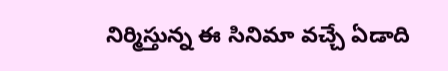నిర్మిస్తున్న ఈ సినిమా వచ్చే ఏడాది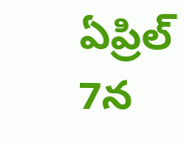ఏప్రిల్ 7న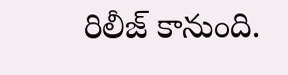రిలీజ్ కానుంది.